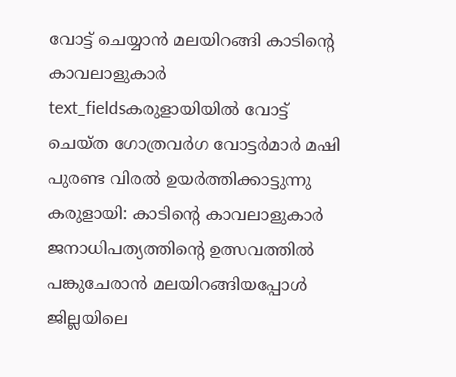വോട്ട് ചെയ്യാൻ മലയിറങ്ങി കാടിന്റെ കാവലാളുകാർ
text_fieldsകരുളായിയിൽ വോട്ട് ചെയ്ത ഗോത്രവർഗ വോട്ടർമാർ മഷി പുരണ്ട വിരൽ ഉയർത്തിക്കാട്ടുന്നു
കരുളായി: കാടിന്റെ കാവലാളുകാർ ജനാധിപത്യത്തിന്റെ ഉത്സവത്തിൽ പങ്കുചേരാൻ മലയിറങ്ങിയപ്പോൾ ജില്ലയിലെ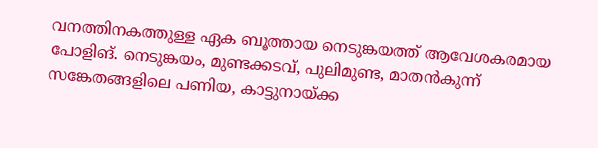വനത്തിനകത്തുള്ള ഏക ബൂത്തായ നെടുങ്കയത്ത് ആവേശകരമായ പോളിങ്. നെടുങ്കയം, മുണ്ടക്കടവ്, പുലിമുണ്ട, മാതൻകുന്ന് സങ്കേതങ്ങളിലെ പണിയ, കാട്ടുനായ്ക്ക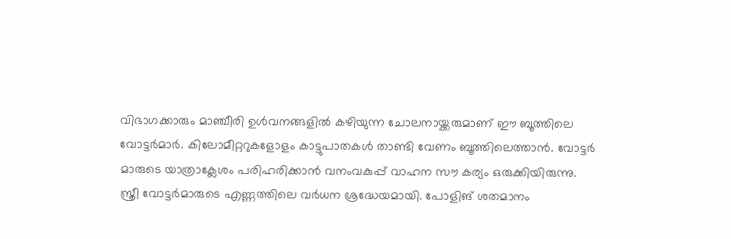വിഭാഗക്കാരും മാഞ്ചീരി ഉൾവനങ്ങളിൽ കഴിയുന്ന ചോലനായ്ക്കരുമാണ് ഈ ബൂത്തിലെ വോട്ടർമാർ. കിലോമീറ്ററുകളോളം കാട്ടുപാതകൾ താണ്ടി വേണം ബൂത്തിലെത്താൻ. വോട്ടർ മാരുടെ യാത്രാക്ലേശം പരിഹരിക്കാൻ വനംവകുപ്പ് വാഹന സൗ കര്യം ഒരുക്കിയിരുന്നു.
സ്ത്രീ വോട്ടർമാരുടെ എണ്ണത്തിലെ വർധന ശ്രദ്ധേയമായി. പോളിങ് ശതമാനം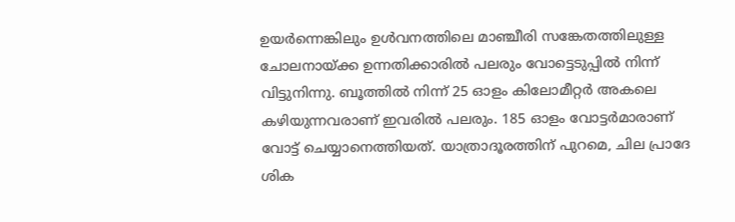ഉയർന്നെങ്കിലും ഉൾവനത്തിലെ മാഞ്ചീരി സങ്കേതത്തിലുള്ള ചോലനായ്ക്ക ഉന്നതിക്കാരിൽ പലരും വോട്ടെടുപ്പിൽ നിന്ന് വിട്ടുനിന്നു. ബൂത്തിൽ നിന്ന് 25 ഓളം കിലോമീറ്റർ അകലെ കഴിയുന്നവരാണ് ഇവരിൽ പലരും. 185 ഓളം വോട്ടർമാരാണ് വോട്ട് ചെയ്യാനെത്തിയത്. യാത്രാദൂരത്തിന് പുറമെ, ചില പ്രാദേ ശിക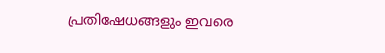പ്രതിഷേധങ്ങളും ഇവരെ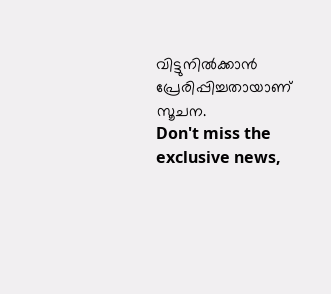വിട്ടുനിൽക്കാൻ പ്രേരിപ്പിച്ചതായാണ് സൂചന.
Don't miss the exclusive news,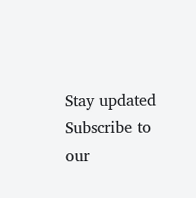Stay updated
Subscribe to our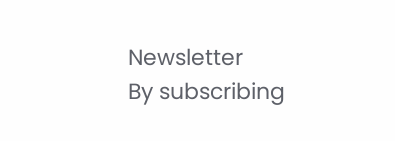Newsletter
By subscribing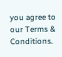you agree to our Terms & Conditions.